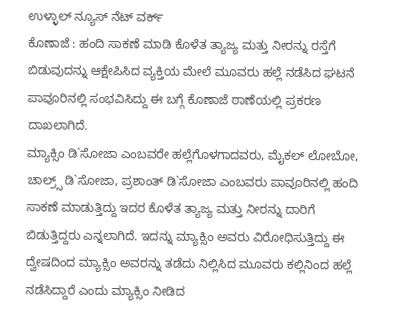ಉಳ್ಳಾಲ್ ನ್ಯೂಸ್ ನೆಟ್ ವರ್ಕ್
ಕೊಣಾಜೆ : ಹಂದಿ ಸಾಕಣೆ ಮಾಡಿ ಕೊಳೆತ ತ್ಯಾಜ್ಯ ಮತ್ತು ನೀರನ್ನು ರಸ್ತೆಗೆ ಬಿಡುವುದನ್ನು ಆಕ್ಷೇಪಿಸಿದ ವ್ಯಕ್ತಿಯ ಮೇಲೆ ಮೂವರು ಹಲ್ಲೆ ನಡೆಸಿದ ಘಟನೆ ಪಾವೂರಿನಲ್ಲಿ ಸಂಭವಿಸಿದ್ದು ಈ ಬಗ್ಗೆ ಕೊಣಾಜೆ ಠಾಣೆಯಲ್ಲಿ ಪ್ರಕರಣ ದಾಖಲಾಗಿದೆ.
ಮ್ಯಾಕ್ಸಿಂ ಡಿ`ಸೋಜಾ ಎಂಬವರೇ ಹಲ್ಲೆಗೊಳಗಾದವರು, ಮೈಕಲ್ ಲೋಬೋ, ಚಾಲ್ರ್ಸ್ ಡಿ`ಸೋಜಾ, ಪ್ರಶಾಂತ್ ಡಿ`ಸೋಜಾ ಎಂಬವರು ಪಾವೂರಿನಲ್ಲಿ ಹಂದಿ ಸಾಕಣೆ ಮಾಡುತ್ತಿದ್ದು ಇದರ ಕೊಳೆತ ತ್ಯಾಜ್ಯ ಮತ್ತು ನೀರನ್ನು ದಾರಿಗೆ ಬಿಡುತ್ತಿದ್ದರು ಎನ್ನಲಾಗಿದೆ. ಇದನ್ನು ಮ್ಯಾಕ್ಸಿಂ ಅವರು ವಿರೋಧಿಸುತ್ತಿದ್ದು ಈ ದ್ವೇಷದಿಂದ ಮ್ಯಾಕ್ಸಿಂ ಅವರನ್ನು ತಡೆದು ನಿಲ್ಲಿಸಿದ ಮೂವರು ಕಲ್ಲಿನಿಂದ ಹಲ್ಲೆ ನಡೆಸಿದ್ದಾರೆ ಎಂದು ಮ್ಯಾಕ್ಸಿಂ ನೀಡಿದ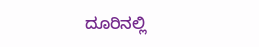ದೂರಿನಲ್ಲಿ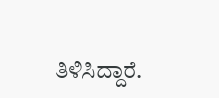ತಿಳಿಸಿದ್ದಾರೆ.